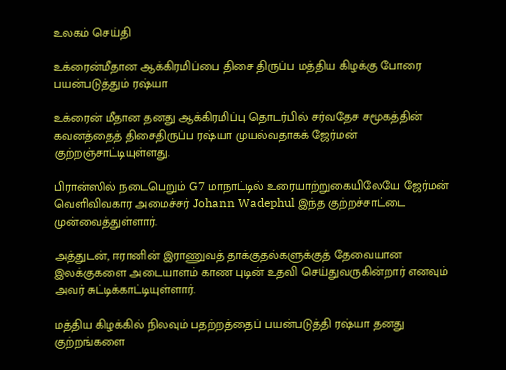உலகம் செய்தி

உக்ரைன்மீதான ஆக்கிரமிப்பை திசை திருப்ப மத்திய கிழக்கு போரை பயன்படுத்தும் ரஷ்யா

உக்ரைன் மீதான தனது ஆக்கிரமிப்பு தொடர்பில் சர்வதேச சமூகத்தின் கவனத்தைத் திசைதிருப்ப ரஷ்யா முயல்வதாகக் ஜேர்மன் குற்றஞ்சாட்டியுள்ளது.

பிரான்ஸில் நடைபெறும் G7 மாநாட்டில் உரையாற்றுகையிலேயே ஜேர்மன் வெளிவிவகார அமைச்சர் Johann Wadephul இந்த குற்றச்சாட்டை முன்வைத்துள்ளார்.

அத்துடன், ஈரானின் இராணுவத் தாக்குதல்களுக்குத் தேவையான இலக்குகளை அடையாளம் காண புடின் உதவி செய்துவருகின்றார் எனவும் அவர் சுட்டிக்காட்டியுள்ளார்.

மத்திய கிழக்கில் நிலவும் பதற்றத்தைப் பயன்படுத்தி ரஷ்யா தனது குற்றங்களை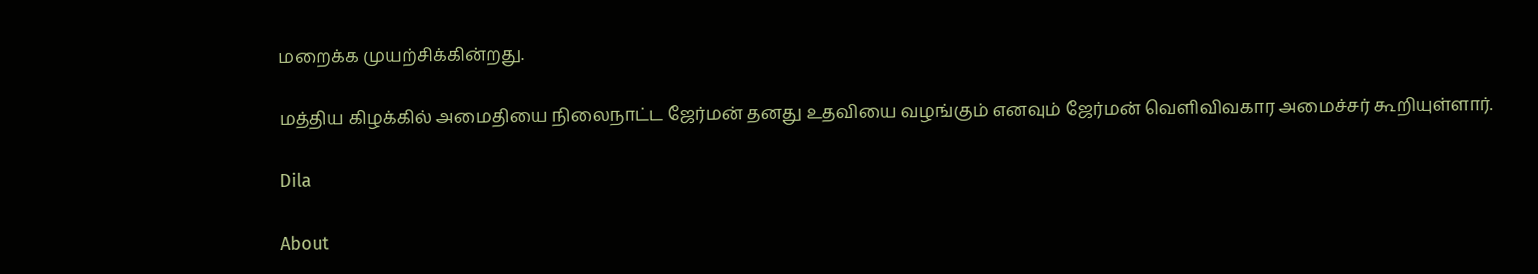மறைக்க முயற்சிக்கின்றது.

மத்திய கிழக்கில் அமைதியை நிலைநாட்ட ஜேர்மன் தனது உதவியை வழங்கும் எனவும் ஜேர்மன் வெளிவிவகார அமைச்சர் கூறியுள்ளார்.

Dila

About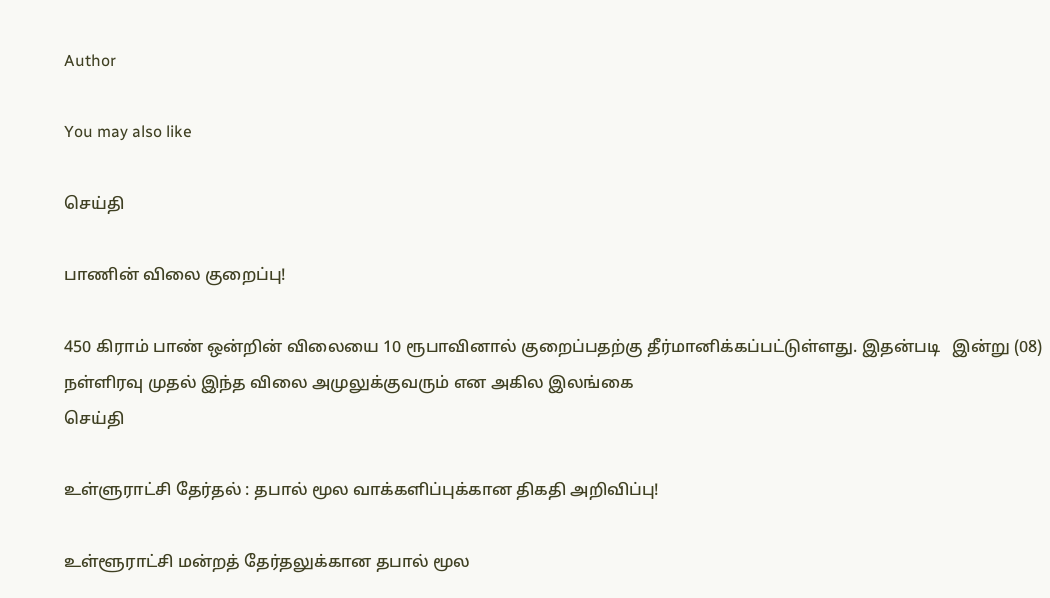Author

You may also like

செய்தி

பாணின் விலை குறைப்பு!

450 கிராம் பாண் ஒன்றின் விலையை 10 ரூபாவினால் குறைப்பதற்கு தீர்மானிக்கப்பட்டுள்ளது. இதன்படி   இன்று (08) நள்ளிரவு முதல் இந்த விலை அமுலுக்குவரும் என அகில இலங்கை
செய்தி

உள்ளுராட்சி தேர்தல் : தபால் மூல வாக்களிப்புக்கான திகதி அறிவிப்பு!

உள்ளூராட்சி மன்றத் தேர்தலுக்கான தபால் மூல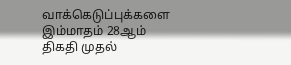வாக்கெடுப்புக்களை இம்மாதம் 28ஆம் திகதி முதல்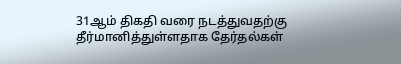31ஆம் திகதி வரை நடத்துவதற்கு தீர்மானித்துள்ளதாக தேர்தல்கள்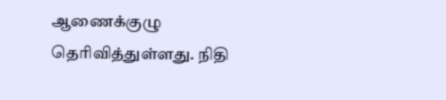ஆணைக்குழு தெரிவித்துள்ளது. நிதி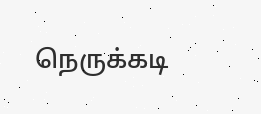நெருக்கடி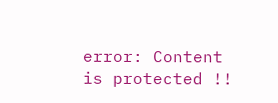error: Content is protected !!